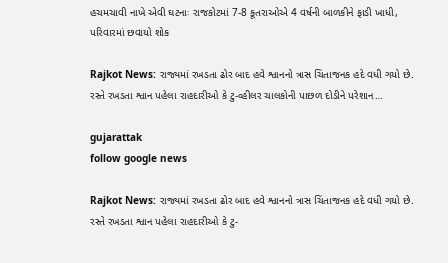હચમચાવી નાખે એવી ઘટનાઃ રાજકોટમાં 7-8 કૂતરાઓએ 4 વર્ષની બાળકીને ફાડી ખાધી, પરિવારમાં છવાયો શોક

Rajkot News: રાજ્યમાં રખડતા ઢોર બાદ હવે શ્વાનનો ત્રાસ ચિંતાજનક હદે વધી ગયો છે. રસ્તે રખડતા શ્વાન પહેલા રાહદારીઓ કે ટુ-વ્હીલર ચાલકોની પાછળ દોડીને પરેશાન…

gujarattak
follow google news

Rajkot News: રાજ્યમાં રખડતા ઢોર બાદ હવે શ્વાનનો ત્રાસ ચિંતાજનક હદે વધી ગયો છે. રસ્તે રખડતા શ્વાન પહેલા રાહદારીઓ કે ટુ-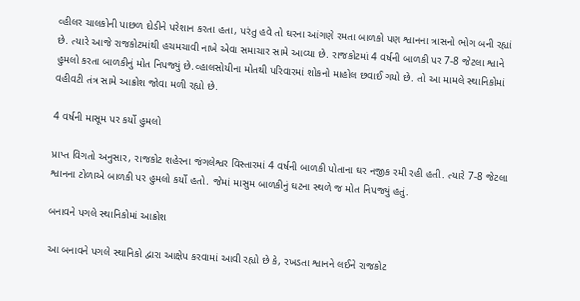વ્હીલર ચાલકોની પાછળ દોડીને પરેશાન કરતા હતા, પરંતુ હવે તો ઘરના આંગણે રમતા બાળકો પણ શ્વાનના ત્રાસનો ભોગ બની રહ્યાં છે. ત્યારે આજે રાજકોટમાંથી હચમચાવી નાખે એવા સમાચાર સામે આવ્યા છે. રાજકોટમાં 4 વર્ષની બાળકી પર 7-8 જેટલા શ્વાને હુમલો કરતા બાળકીનું મોત નિપજ્યું છે.વ્હાલસોયીના મોતથી પરિવારમાં શોકનો માહોલ છવાઈ ગયો છે. તો આ મામલે સ્થાનિકોમાં વહીવટી તંત્ર સામે આક્રોશ જોવા મળી રહ્યો છે.

4 વર્ષની માસૂમ પર કર્યો હુમલો

પ્રાપ્ત વિગતો અનુસાર, રાજકોટ શહેરના જંગલેશ્વર વિસ્તારમાં 4 વર્ષની બાળકી પોતાના ઘર નજીક રમી રહી હતી. ત્યારે 7-8 જેટલા શ્વાનના ટોળાએ બાળકી પર હુમલો કર્યો હતો. જેમાં માસુમ બાળકીનું ઘટના સ્થળે જ મોત નિપજ્યું હતું.

બનાવને પગલે સ્થાનિકોમાં આક્રોશ

આ બનાવને પગલે સ્થાનિકો દ્વારા આક્ષેપ કરવામાં આવી રહ્યો છે કે, રખડતા શ્વાનને લઈને રાજકોટ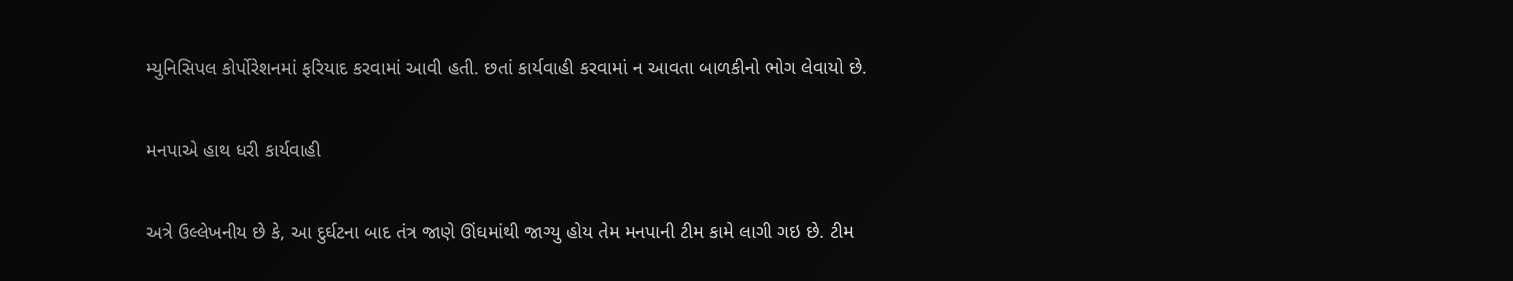મ્યુનિસિપલ કોર્પોરેશનમાં ફરિયાદ કરવામાં આવી હતી. છતાં કાર્યવાહી કરવામાં ન આવતા બાળકીનો ભોગ લેવાયો છે.

મનપાએ હાથ ધરી કાર્યવાહી

અત્રે ઉલ્લેખનીય છે કે, આ દુર્ઘટના બાદ તંત્ર જાણે ઊંઘમાંથી જાગ્યુ હોય તેમ મનપાની ટીમ કામે લાગી ગઇ છે. ટીમ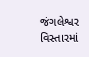જંગલેશ્વર વિસ્તારમાં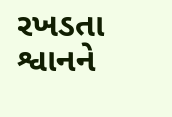રખડતા શ્વાનને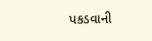પકડવાની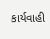કાર્યવાહી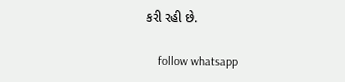કરી રહી છે.

    follow whatsapp